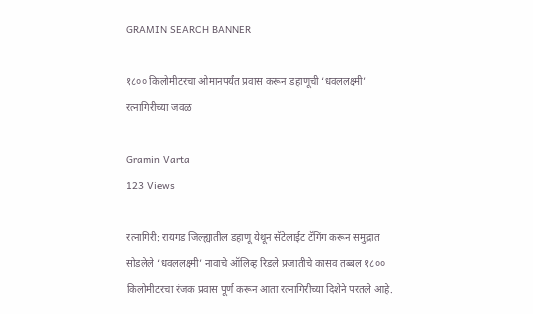GRAMIN SEARCH BANNER

१८०० किलोमीटरचा ओमानपर्यंत प्रवास करून डहाणूची ‘धवललक्ष्मी’ रत्नागिरीच्या जवळ

Gramin Varta
123 Views

रत्नागिरी: रायगड जिल्ह्यातील डहाणू येथून सॅटेलाईट टॅगिंग करून समुद्रात सोडलेले ‘धवललक्ष्मी’ नावाचे ऑलिव्ह रिडले प्रजातीचे कासव तब्बल १८०० किलोमीटरचा रंजक प्रवास पूर्ण करून आता रत्नागिरीच्या दिशेने परतले आहे.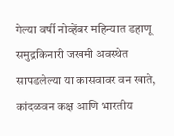गेल्या वर्षी नोव्हेंबर महिन्यात डहाणू समुद्रकिनारी जखमी अवस्थेत सापडलेल्या या कासवावर वन खाते, कांदळवन कक्ष आणि भारतीय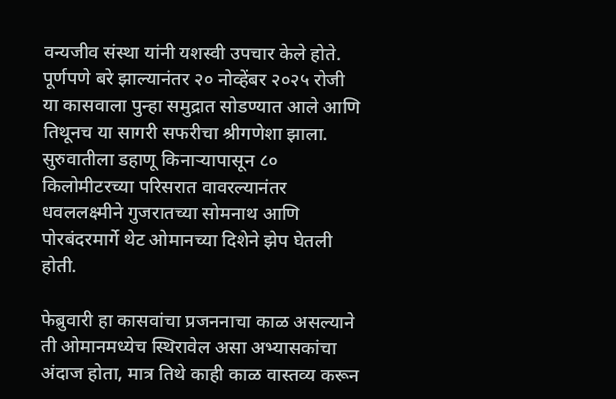वन्यजीव संस्था यांनी यशस्वी उपचार केले होते. पूर्णपणे बरे झाल्यानंतर २० नोव्हेंबर २०२५ रोजी या कासवाला पुन्हा समुद्रात सोडण्यात आले आणि तिथूनच या सागरी सफरीचा श्रीगणेशा झाला. सुरुवातीला डहाणू किनाऱ्यापासून ८० किलोमीटरच्या परिसरात वावरल्यानंतर धवललक्ष्मीने गुजरातच्या सोमनाथ आणि पोरबंदरमार्गे थेट ओमानच्या दिशेने झेप घेतली होती.

फेब्रुवारी हा कासवांचा प्रजननाचा काळ असल्याने ती ओमानमध्येच स्थिरावेल असा अभ्यासकांचा अंदाज होता, मात्र तिथे काही काळ वास्तव्य करून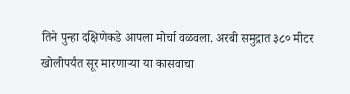तिने पुन्हा दक्षिणेकडे आपला मोर्चा वळवला. अरबी समुद्रात ३८० मीटर खोलीपर्यंत सूर मारणाऱ्या या कासवाचा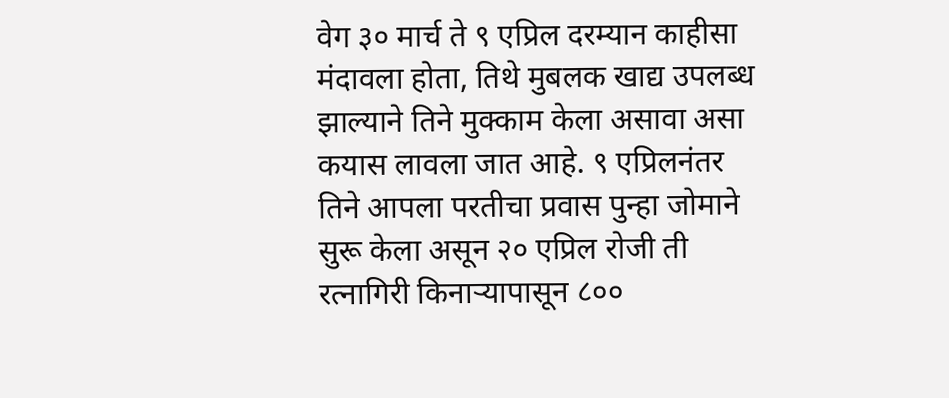वेग ३० मार्च ते ९ एप्रिल दरम्यान काहीसा मंदावला होता, तिथे मुबलक खाद्य उपलब्ध झाल्याने तिने मुक्काम केला असावा असा कयास लावला जात आहे. ९ एप्रिलनंतर तिने आपला परतीचा प्रवास पुन्हा जोमाने सुरू केला असून २० एप्रिल रोजी ती रत्नागिरी किनाऱ्यापासून ८००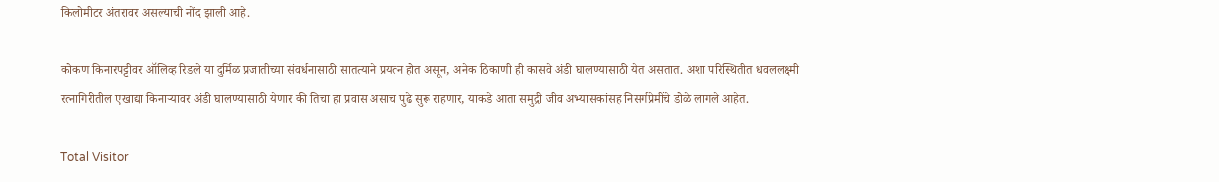किलोमीटर अंतरावर असल्याची नोंद झाली आहे.

कोकण किनारपट्टीवर ऑलिव्ह रिडले या दुर्मिळ प्रजातीच्या संवर्धनासाठी सातत्याने प्रयत्न होत असून, अनेक ठिकाणी ही कासवे अंडी घालण्यासाठी येत असतात. अशा परिस्थितीत धवललक्ष्मी रत्नागिरीतील एखाद्या किनाऱ्यावर अंडी घालण्यासाठी येणार की तिचा हा प्रवास असाच पुढे सुरू राहणार, याकडे आता समुद्री जीव अभ्यासकांसह निसर्गप्रेमींचे डोळे लागले आहेत.

Total Visitor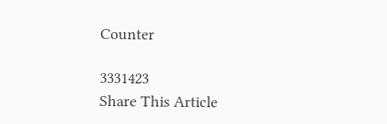Counter

3331423
Share This Article